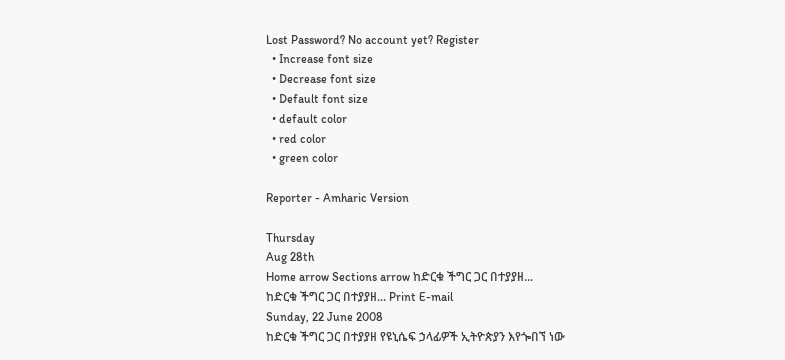Lost Password? No account yet? Register
  • Increase font size
  • Decrease font size
  • Default font size
  • default color
  • red color
  • green color

Reporter - Amharic Version

Thursday
Aug 28th
Home arrow Sections arrow ከድርቁ ችግር ጋር በተያያዘ...
ከድርቁ ችግር ጋር በተያያዘ... Print E-mail
Sunday, 22 June 2008
ከድርቁ ችግር ጋር በተያያዘ የዩኒሴፍ ኃላፊዎች ኢትዮጵያን እየጐበኘ ነው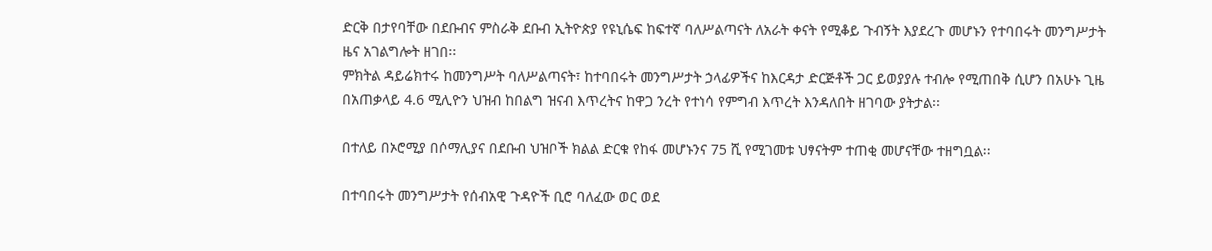ድርቅ በታየባቸው በደቡብና ምስራቅ ደቡብ ኢትዮጵያ የዩኒሴፍ ከፍተኛ ባለሥልጣናት ለአራት ቀናት የሚቆይ ጉብኝት እያደረጉ መሆኑን የተባበሩት መንግሥታት ዜና አገልግሎት ዘገበ፡፡
ምክትል ዳይሬክተሩ ከመንግሥት ባለሥልጣናት፣ ከተባበሩት መንግሥታት ኃላፊዎችና ከእርዳታ ድርጅቶች ጋር ይወያያሉ ተብሎ የሚጠበቅ ሲሆን በአሁኑ ጊዜ በአጠቃላይ 4.6 ሚሊዮን ህዝብ ከበልግ ዝናብ እጥረትና ከዋጋ ንረት የተነሳ የምግብ እጥረት እንዳለበት ዘገባው ያትታል፡፡

በተለይ በኦሮሚያ በሶማሊያና በደቡብ ህዝቦች ክልል ድርቁ የከፋ መሆኑንና 75 ሺ የሚገመቱ ህፃናትም ተጠቂ መሆናቸው ተዘግቧል፡፡

በተባበሩት መንግሥታት የሰብአዊ ጉዳዮች ቢሮ ባለፈው ወር ወደ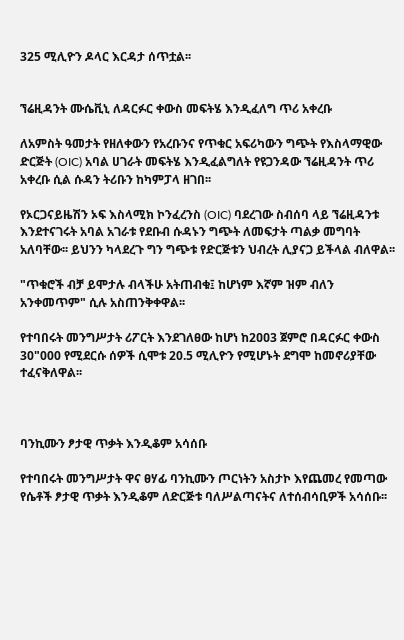325 ሚሊዮን ዶላር እርዳታ ሰጥቷል፡፡


ኘሬዚዳንት ሙሴቪኒ ለዳርፉር ቀውስ መፍትሄ እንዲፈለግ ጥሪ አቀረቡ

ለአምስት ዓመታት የዘለቀውን የአረቡንና የጥቁር አፍሪካውን ግጭት የእስላማዊው ድርጅት (OIC) አባል ሀገራት መፍትሄ እንዲፈልግለት የዩጋንዳው ኘሬዚዳንት ጥሪ አቀረቡ ሲል ሱዳን ትሪቡን ከካምፓላ ዘገበ፡፡

የኦርጋናይዜሽን ኦፍ እስላሚክ ኮንፈረንስ (OIC) ባደረገው ስብሰባ ላይ ኘሬዚዳንቱ እንደተናገሩት አባል አገራቱ የደቡብ ሱዳኑን ግጭት ለመፍታት ጣልቃ መግባት አለባቸው፡፡ ይህንን ካላደረጉ ግን ግጭቱ የድርጅቱን ህብረት ሊያናጋ ይችላል ብለዋል፡፡

"ጥቁሮች ብቻ ይሞታሉ ብላችሁ አትጠብቁ፤ ከሆነም እኛም ዝም ብለን አንቀመጥም" ሲሉ አስጠንቅቀዋል፡፡

የተባበሩት መንግሥታት ሪፖርት እንደገለፀው ከሆነ ከ2ዐዐ3 ጀምሮ በዳርፉር ቀውስ 30"000 የሚደርሱ ሰዎች ሲሞቱ 20.5 ሚሊዮን የሚሆኑት ደግሞ ከመኖሪያቸው ተፈናቅለዋል፡፡



ባንኪሙን ፆታዊ ጥቃት እንዲቆም አሳሰቡ

የተባበሩት መንግሥታት ዋና ፀሃፊ ባንኪሙን ጦርነትን አስታኮ እየጨመረ የመጣው የሴቶች ፆታዊ ጥቃት እንዲቆም ለድርጅቱ ባለሥልጣናትና ለተሰብሳቢዎች አሳሰቡ፡፡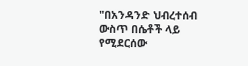"በአንዳንድ ህብረተሰብ ውስጥ በሴቶች ላይ የሚደርሰው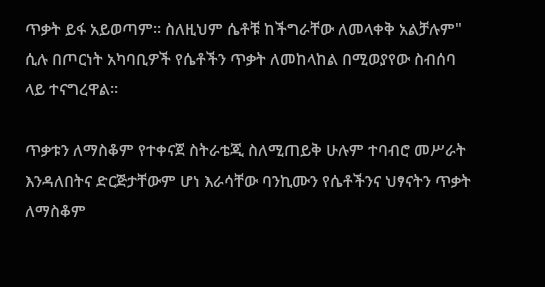ጥቃት ይፋ አይወጣም፡፡ ስለዚህም ሴቶቹ ከችግራቸው ለመላቀቅ አልቻሉም" ሲሉ በጦርነት አካባቢዎች የሴቶችን ጥቃት ለመከላከል በሚወያየው ስብሰባ ላይ ተናግረዋል፡፡

ጥቃቱን ለማስቆም የተቀናጀ ስትራቴጂ ስለሚጠይቅ ሁሉም ተባብሮ መሥራት እንዳለበትና ድርጅታቸውም ሆነ እራሳቸው ባንኪሙን የሴቶችንና ህፃናትን ጥቃት ለማስቆም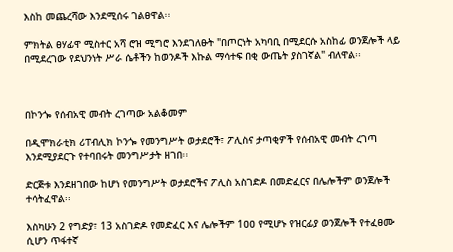እስከ መጨረሻው እንደሚሰሩ ገልፀዋል፡፡

ምክትል ፀሃፊዋ ሚስተር አሻ ሮዝ ሚግሮ እንደገለፁት "በጦርነት አካባቢ በሚደርሱ አስከፊ ወንጀሎች ላይ በሚደረገው የደህንነት ሥራ ሴቶችን ከወንዶች እኩል ማሳተፍ በቂ ውጤት ያስገኛል" ብለዋል፡፡



በኮንጐ የሰብአዊ መብት ረገጣው አልቆመም

በዲሞክራቲክ ሪፐብሊክ ኮንጐ የመንግሥት ወታደሮች፣ ፖሊስና ታጣቂዎች የሰብአዊ መብት ረገጣ እንደሚያደርጉ የተባበሩት መንግሥታት ዘገበ፡፡

ድርጅቱ እንደዘገበው ከሆነ የመንግሥት ወታደሮችና ፖሊስ አስገድዶ በመድፈርና በሌሎችም ወንጀሎች ተሳትፈዋል፡፡

እስካሁን 2 የግድያ፣ 13 አስገድዶ የመድፈር እና ሌሎችም 1ዐዐ የሚሆኑ የዝርፊያ ወንጀሎች የተፈፀሙ ሲሆን ጥፋተኛ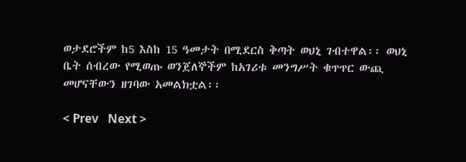ወታደሮችም ከ5 እስከ 15 ዓመታት በሚደርስ ቅጣት ወህኒ ገብተዋል፡፡ ወህኒ ቤት ሰብረው የሚወጡ ወንጀለኞችም ከአገሪቱ መንግሥት ቁጥጥር ውጪ መሆናቸውን ዘገባው አመልክቷል፡፡

< Prev   Next >